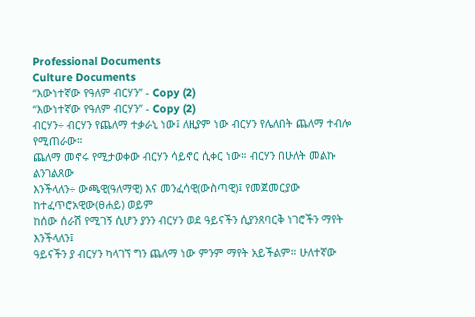Professional Documents
Culture Documents
“እውነተኛው የዓለም ብርሃን” - Copy (2)
“እውነተኛው የዓለም ብርሃን” - Copy (2)
ብርሃን÷ ብርሃን የጨለማ ተቃራኒ ነው፤ ለዚያም ነው ብርሃን የሌለበት ጨለማ ተብሎ የሚጠራው።
ጨለማ መኖሩ የሚታወቀው ብርሃን ሳይኖር ሲቀር ነው። ብርሃን በሁለት መልኩ ልንገልጸው
እንችላለን÷ ውጫዊ(ዓለማዊ) እና መንፈሳዊ(ውስጣዊ)፤ የመጀመርያው ከተፈጥሮአዊው(ፀሐይ) ወይም
ከሰው ሰራሽ የሚገኝ ሲሆን ያንን ብርሃን ወደ ዓይናችን ሲያንጸባርቅ ነገሮችን ማየት እንችላለን፤
ዓይናችን ያ ብርሃን ካላገኘ ግን ጨለማ ነው ምንም ማየት አይችልም። ሁለተኛው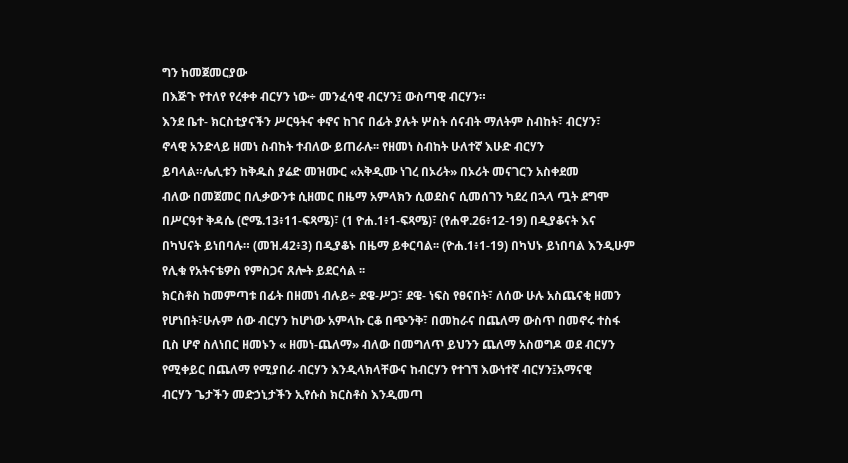ግን ከመጀመርያው
በእጅጉ የተለየ የረቀቀ ብርሃን ነው÷ መንፈሳዊ ብርሃን፤ ውስጣዊ ብርሃን።
እንደ ቤተ- ክርስቲያናችን ሥርዓትና ቀኖና ከገና በፊት ያሉት ሦስት ሰናብት ማለትም ስብከት፣ ብርሃን፣
ኖላዊ አንድላይ ዘመነ ስብከት ተብለው ይጠራሉ፡፡ የዘመነ ስብከት ሁለተኛ እሁድ ብርሃን
ይባላል።ሌሊቱን ከቅዱስ ያሬድ መዝሙር «አቅዲሙ ነገረ በኦሪት» በኦሪት መናገርን አስቀደመ
ብለው በመጀመር በሊቃውንቱ ሲዘመር በዜማ አምላክን ሲወደስና ሲመሰገን ካደረ በኋላ ጧት ደግሞ
በሥርዓተ ቅዳሴ (ሮሜ.13፥11-ፍጻሜ)፣ (1 ዮሐ.1፥1-ፍጻሜ)፣ (የሐዋ.26፥12-19) በዲያቆናት እና
በካህናት ይነበባሉ። (መዝ.42፥3) በዲያቆኑ በዜማ ይቀርባል፡፡ (ዮሐ.1፥1-19) በካህኑ ይነበባል እንዲሁም
የሊቁ የአትናቴዎስ የምስጋና ጸሎት ይደርሳል ፡፡
ክርስቶስ ከመምጣቱ በፊት በዘመነ ብሉይ÷ ደዌ-ሥጋ፣ ደዌ- ነፍስ የፀናበት፣ ለሰው ሁሉ አስጨናቂ ዘመን
የሆነበት፣ሁሉም ሰው ብርሃን ከሆነው አምላኩ ርቆ በጭንቅ፣ በመከራና በጨለማ ውስጥ በመኖሩ ተስፋ
ቢስ ሆኖ ስለነበር ዘመኑን « ዘመነ-ጨለማ» ብለው በመግለጥ ይህንን ጨለማ አስወግዶ ወደ ብርሃን
የሚቀይር በጨለማ የሚያበራ ብርሃን እንዲላክላቸውና ከብርሃን የተገኘ እውነተኛ ብርሃን፤አማናዊ
ብርሃን ጌታችን መድኃኒታችን ኢየሱስ ክርስቶስ እንዲመጣ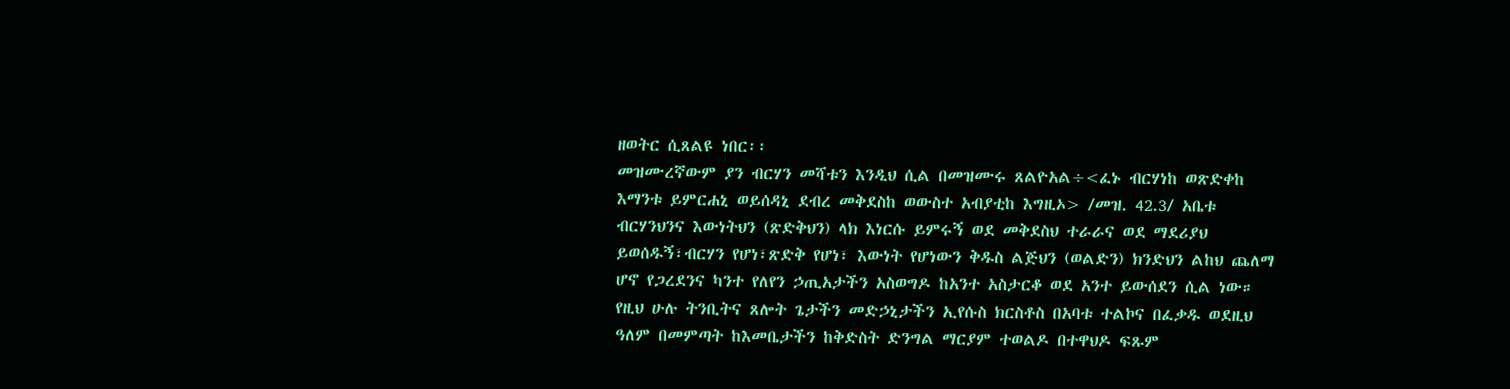ዘወትር ሲጸልዩ ነበር፡፡
መዝሙረኛውም ያን ብርሃን መሻቱን እንዲህ ሲል በመዝሙሩ ጸልዮአል÷<ፈኑ ብርሃነከ ወጽድቀከ
እማንቱ ይምርሐኒ ወይሰዳኒ ደብረ መቅደስከ ወውስተ አብያቲከ እግዚኦ> /መዝ. 42.3/ አቤቱ
ብርሃንህንና እውነትህን (ጽድቅህን) ላክ እነርሱ ይምሩኝ ወደ መቅደስህ ተራራና ወደ ማደሪያህ
ይወሰዱኝ፣ብርሃን የሆነ፣ጽድቅ የሆነ፣ እውነት የሆነውን ቅዱስ ልጅህን (ወልድን) ክንድህን ልከህ ጨለማ
ሆኖ የጋረደንና ካንተ የለየን ኃጢአታችን አስወግዶ ከአንተ አስታርቆ ወደ አንተ ይውሰደን ሲል ነው።
የዚህ ሁሉ ትንቢትና ጸሎት ጌታችን መድኃኒታችን ኢየሱስ ክርስቶስ በአባቱ ተልኮና በፈቃዱ ወደዚህ
ዓለም በመምጣት ከእመቤታችን ከቅድስት ድንግል ማርያም ተወልዶ በተዋህዶ ፍጹም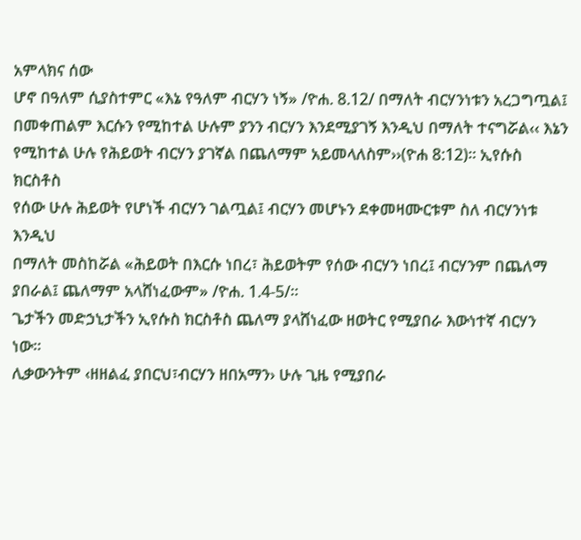አምላክና ሰው
ሆኖ በዓለም ሲያስተምር «እኔ የዓለም ብርሃን ነኝ» /ዮሐ. 8.12/ በማለት ብርሃንነቱን አረጋግጧል፤
በመቀጠልም እርሱን የሚከተል ሁሉም ያንን ብርሃን እንደሚያገኝ እንዲህ በማለት ተናግሯል‹‹ እኔን
የሚከተል ሁሉ የሕይወት ብርሃን ያገኛል በጨለማም አይመላለስም››(ዮሐ 8:12)። ኢየሱስ ክርስቶስ
የሰው ሁሉ ሕይወት የሆነች ብርሃን ገልጧል፤ ብርሃን መሆኑን ደቀመዛሙርቱም ስለ ብርሃንነቱ እንዲህ
በማለት መስከሯል «ሕይወት በእርሱ ነበረ፣ ሕይወትም የሰው ብርሃን ነበረ፤ ብርሃንም በጨለማ
ያበራል፤ ጨለማም አላሸነፈውም» /ዮሐ. 1.4-5/።
ጌታችን መድኃኒታችን ኢየሱስ ክርስቶስ ጨለማ ያላሸነፈው ዘወትር የሚያበራ እውነተኛ ብርሃን ነው።
ሊቃውንትም ‹ዘዘልፈ ያበርህ፣ብርሃን ዘበአማን› ሁሉ ጊዜ የሚያበራ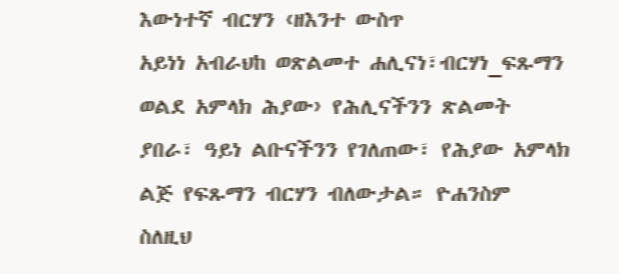እውነተኛ ብርሃን ‹ዘእንተ ውስጥ
አይነነ አብራህከ ወጽልመተ ሐሊናነ፣ብርሃነ_ፍጹማን ወልደ አምላክ ሕያው› የሕሊናችንን ጽልመት
ያበራ፣ ዓይነ ልቡናችንን የገለጠው፣ የሕያው አምላክ ልጅ የፍጹማን ብርሃን ብለውታል። ዮሐንስም
ስለዚህ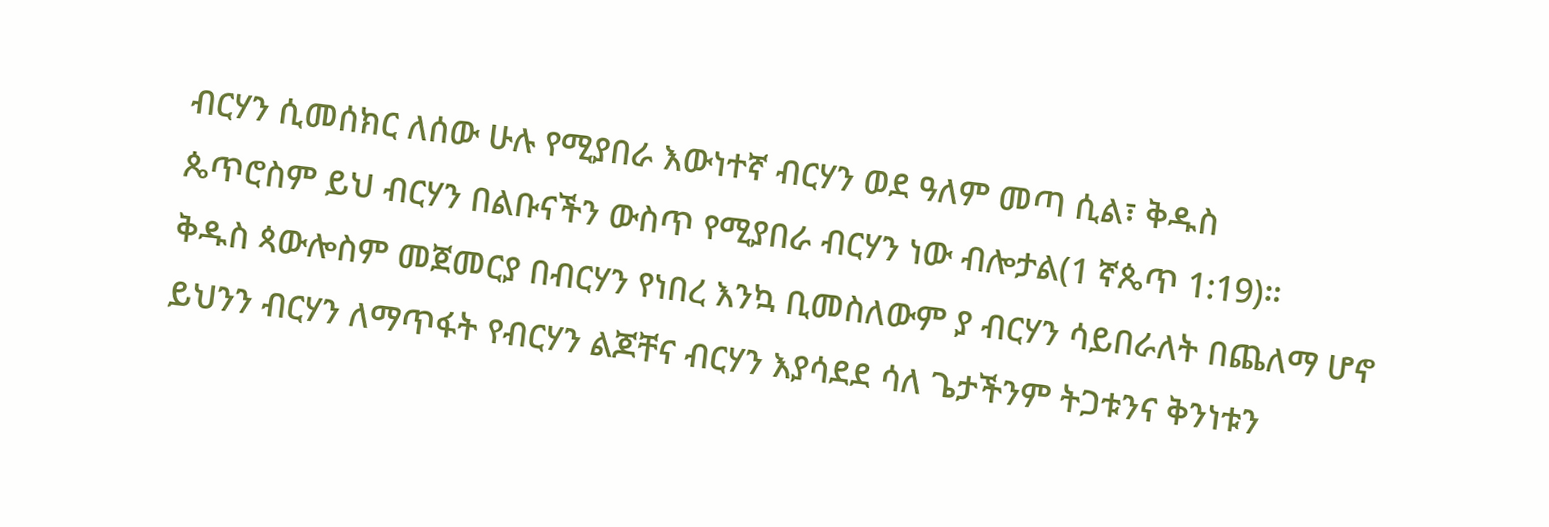ብርሃን ሲመሰክር ለሰው ሁሉ የሚያበራ እውነተኛ ብርሃን ወደ ዓለም መጣ ሲል፣ ቅዱስ
ጴጥሮስም ይህ ብርሃን በልቡናችን ውስጥ የሚያበራ ብርሃን ነው ብሎታል(1 ኛጴጥ 1:19)።
ቅዱስ ጳውሎስም መጀመርያ በብርሃን የነበረ እንኳ ቢመስለውም ያ ብርሃን ሳይበራለት በጨለማ ሆኖ
ይህንን ብርሃን ለማጥፋት የብርሃን ልጆቸና ብርሃን እያሳደደ ሳለ ጌታችንም ትጋቱንና ቅንነቱን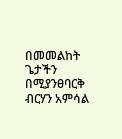በመመልከት ጌታችን በሚያንፀባርቅ ብርሃን አምሳል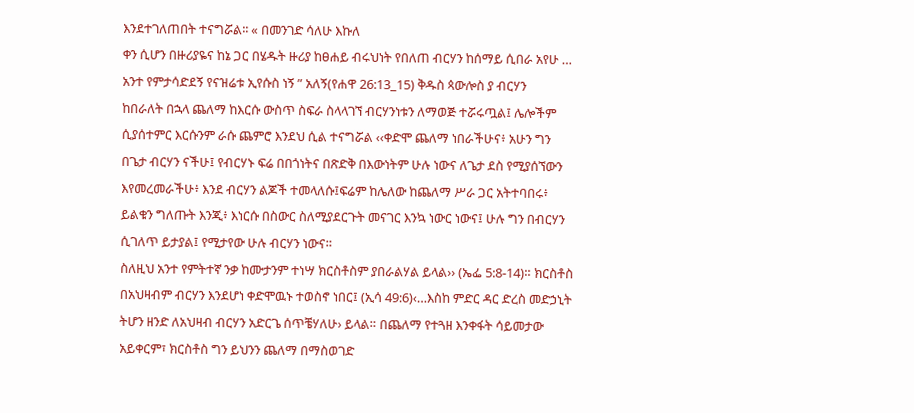እንደተገለጠበት ተናግሯል፡፡ « በመንገድ ሳለሁ እኩለ
ቀን ሲሆን በዙሪያዬና ከኔ ጋር በሄዱት ዙሪያ ከፀሐይ ብሩህነት የበለጠ ብርሃን ከሰማይ ሲበራ አየሁ …
አንተ የምታሳድደኝ የናዝሬቱ ኢየሱስ ነኝ ” አለኝ(የሐዋ 26:13_15) ቅዱስ ጳውሎስ ያ ብርሃን
ከበራለት በኋላ ጨለማ ከእርሱ ውስጥ ስፍራ ስላላገኘ ብርሃንነቱን ለማወጅ ተሯሩጧል፤ ሌሎችም
ሲያሰተምር እርሱንም ራሱ ጨምሮ እንደህ ሲል ተናግሯል ‹‹ቀድሞ ጨለማ ነበራችሁና፥ አሁን ግን
በጌታ ብርሃን ናችሁ፤ የብርሃኑ ፍሬ በበጎነትና በጽድቅ በእውነትም ሁሉ ነውና ለጌታ ደስ የሚያሰኘውን
እየመረመራችሁ፥ እንደ ብርሃን ልጆች ተመላለሱ፤ፍሬም ከሌለው ከጨለማ ሥራ ጋር አትተባበሩ፥
ይልቁን ግለጡት እንጂ፥ እነርሱ በስውር ስለሚያደርጉት መናገር እንኳ ነውር ነውና፤ ሁሉ ግን በብርሃን
ሲገለጥ ይታያል፤ የሚታየው ሁሉ ብርሃን ነውና።
ስለዚህ አንተ የምትተኛ ንቃ ከሙታንም ተነሣ ክርስቶስም ያበራልሃል ይላል›› (ኤፌ 5:8-14)። ክርስቶስ
በአህዛብም ብርሃን እንደሆነ ቀድሞዉኑ ተወስኖ ነበር፤ (ኢሳ 49:6)‹…እስከ ምድር ዳር ድረስ መድኃኒት
ትሆን ዘንድ ለአህዛብ ብርሃን አድርጌ ሰጥቼሃለሁ› ይላል። በጨለማ የተጓዘ እንቀፋት ሳይመታው
አይቀርም፣ ክርስቶስ ግን ይህንን ጨለማ በማስወገድ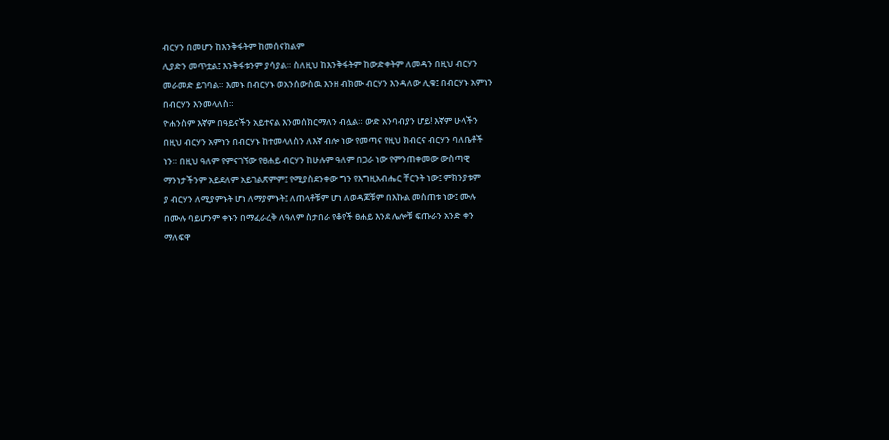ብርሃን በመሆን ከእንቅፋትም ከመሰናክልም
ሊያድን መጥቷል፤ እንቅፋቱንም ያሳያል። ስለዚህ ከእንቅፋትም ከውድቀትም ለመዳን በዚህ ብርሃን
መራመድ ይገባል። እመኑ በብርሃኑ ወአንሰውስዉ እንዘ ብክሙ ብርሃን እንዳለው ሊቁ፤ በብርሃኑ አምነን
በብርሃን እንመላለስ።
ዮሐንስም እኛም በዓይናችን አይተናል እንመሰክርማለን ብሏል። ውድ አንባብያን ሆይ! እኛም ሁላችን
በዚህ ብርሃን አምነን በብርሃኑ ከተመላለስን ለእኛ ብሎ ነው የመጣና የዚህ ክብርና ብርሃን ባለቤቶች
ነን። በዚህ ዓለም የምናገኘው የፀሐይ ብርሃን ከሁሉም ዓለም በጋራ ነው የምንጠቀመው ውስጣዊ
ማንነታችንም አይደለም አይገልጽምም፤ የሚያስደንቀው ግን የእግዚአብሔር ቸርንት ነው፤ ምክንያቱም
ያ ብርሃን ለሚያምኑት ሆነ ለማያምኑት፤ ለጠላቶቹም ሆነ ለወዳጆቹም በእኩል መስጠቱ ነው፤ ሙሉ
በሙሉ ባይሆንም ቀኑን በማፈራረቅ ለዓለም ስታበራ የቆየች ፀሐይ እንደ ሌሎቹ ፍጡራን አንድ ቀን
ማለፍዋ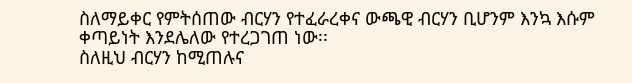ስለማይቀር የምትሰጠው ብርሃን የተፈራረቀና ውጫዊ ብርሃን ቢሆንም እንኳ እሱም
ቀጣይነት እንደሌለው የተረጋገጠ ነው፡፡
ስለዚህ ብርሃን ከሚጠሉና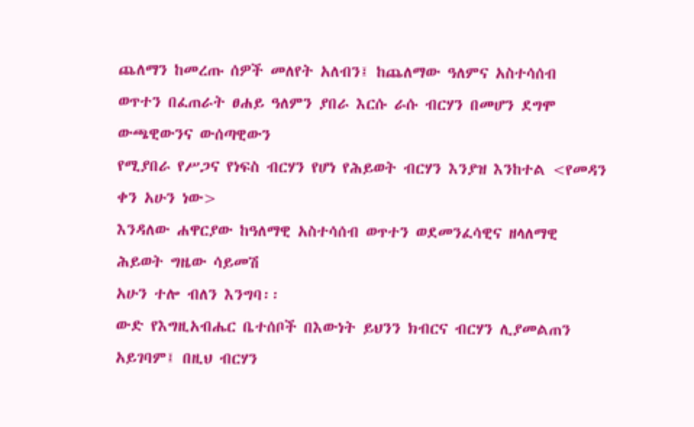ጨለማን ከመረጡ ሰዎች መለየት አለብን፤ ከጨለማው ዓለምና አስተሳሰብ
ወጥተን በፈጠራት ፀሐይ ዓለምን ያበራ እርሱ ራሱ ብርሃን በመሆን ደግሞ ውጫዊውንና ውሰጣዊውን
የሚያበራ የሥጋና የነፍስ ብርሃን የሆነ የሕይወት ብርሃን እንያዝ እንከተል <የመዳን ቀን አሁን ነው>
እንዳለው ሐዋርያው ከዓለማዊ አስተሳሰብ ወጥተን ወደመንፈሳዊና ዘላለማዊ ሕይወት ግዜው ሳይመሽ
አሁን ተሎ ብለን እንግባ፡፡
ውድ የእግዚአብሔር ቤተሰቦች በእውነት ይህንን ክብርና ብርሃን ሊያመልጠን አይገባም፤ በዚህ ብርሃን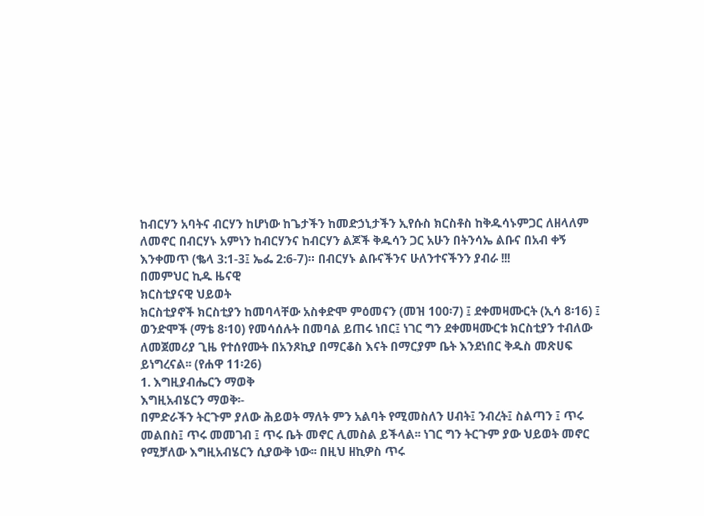ከብርሃን አባትና ብርሃን ከሆነው ከጌታችን ከመድኃኒታችን ኢየሱስ ክርስቶስ ከቅዱሳኑምጋር ለዘላለም
ለመኖር በብርሃኑ አምነን ከብርሃንና ከብርሃን ልጆች ቅዱሳን ጋር አሁን በትንሳኤ ልቡና በአብ ቀኝ
እንቀመጥ (ቈላ 3:1-3፤ ኤፌ 2:6-7)። በብርሃኑ ልቡናችንና ሁለንተናችንን ያብራ !!!
በመምህር ኪዱ ዜናዊ
ክርስቲያናዊ ህይወት
ክርስቲያኖች ክርስቲያን ከመባላቸው አስቀድሞ ምዕመናን (መዝ 100፡7) ፤ ደቀመዛሙርት (ኢሳ 8፡16) ፤
ወንድሞች (ማቴ 8፡10) የመሳሰሉት በመባል ይጠሩ ነበር፤ ነገር ግን ደቀመዛሙርቱ ክርስቲያን ተብለው
ለመጀመሪያ ጊዜ የተሰየሙት በአንጾኪያ በማርቆስ እናት በማርያም ቤት እንደነበር ቅዱስ መጽሀፍ
ይነግረናል፡፡ (የሐዋ 11፡26)
1. እግዚያብሔርን ማወቅ
እግዚአብሄርን ማወቅ፡-
በምድራችን ትርጉም ያለው ሕይወት ማለት ምን አልባት የሚመስለን ሀብት፤ ንብረት፤ ስልጣን ፤ ጥሩ
መልበስ፤ ጥሩ መመገብ ፤ ጥሩ ቤት መኖር ሊመስል ይችላል፡፡ ነገር ግን ትርጉም ያው ህይወት መኖር
የሚቻለው እግዚአብሄርን ሲያውቅ ነው፡፡ በዚህ ዘኪዎስ ጥሩ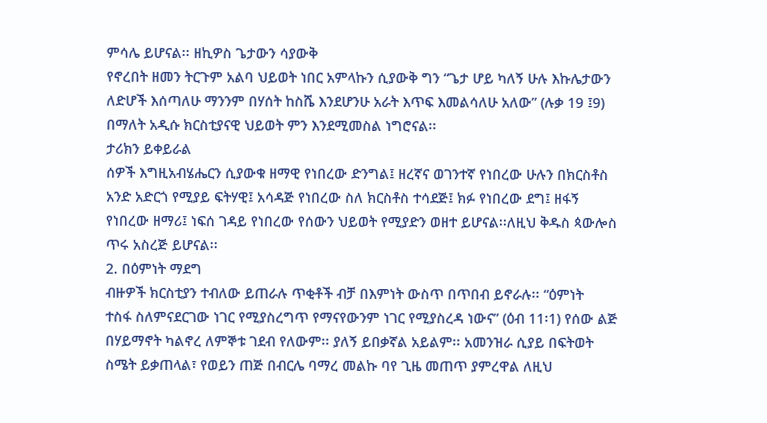ምሳሌ ይሆናል፡፡ ዘኪዎስ ጌታውን ሳያውቅ
የኖረበት ዘመን ትርጉም አልባ ህይወት ነበር አምላኩን ሲያውቅ ግን “ጌታ ሆይ ካለኝ ሁሉ እኩሌታውን
ለድሆች እሰጣለሁ ማንንም በሃሰት ከስሼ እንደሆንሁ አራት እጥፍ እመልሳለሁ አለው” (ሉቃ 19 ፤9)
በማለት አዲሱ ክርስቲያናዊ ህይወት ምን እንደሚመስል ነግሮናል፡፡
ታሪክን ይቀይራል
ሰዎች እግዚአብሄሔርን ሲያውቁ ዘማዊ የነበረው ድንግል፤ ዘረኛና ወገንተኛ የነበረው ሁሉን በክርስቶስ
አንድ አድርጎ የሚያይ ፍትሃዊ፤ አሳዳጅ የነበረው ስለ ክርስቶስ ተሳደጅ፤ ክፉ የነበረው ደግ፤ ዘፋኝ
የነበረው ዘማሪ፤ ነፍሰ ገዳይ የነበረው የሰውን ህይወት የሚያድን ወዘተ ይሆናል፡፡ለዚህ ቅዱስ ጳውሎስ
ጥሩ አስረጅ ይሆናል፡፡
2. በዕምነት ማደግ
ብዙዎች ክርስቲያን ተብለው ይጠራሉ ጥቂቶች ብቻ በእምነት ውስጥ በጥበብ ይኖራሉ፡፡ “ዕምነት
ተስፋ ስለምናደርገው ነገር የሚያስረግጥ የማናየውንም ነገር የሚያስረዳ ነውና” (ዕብ 11፡1) የሰው ልጅ
በሃይማኖት ካልኖረ ለምኞቱ ገደብ የለውም፡፡ ያለኝ ይበቃኛል አይልም፡፡ አመንዝራ ሲያይ በፍትወት
ስሜት ይቃጠላል፣ የወይን ጠጅ በብርሌ ባማረ መልኩ ባየ ጊዜ መጠጥ ያምረዋል ለዚህ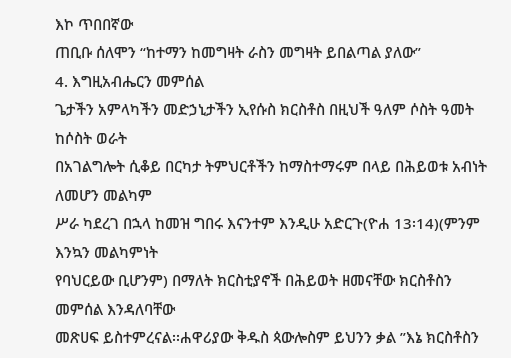እኮ ጥበበኛው
ጠቢቡ ሰለሞን “ከተማን ከመግዛት ራስን መግዛት ይበልጣል ያለው”
4. እግዚአብሔርን መምሰል
ጌታችን አምላካችን መድኃኒታችን ኢየሱስ ክርስቶስ በዚህች ዓለም ሶስት ዓመት ከሶስት ወራት
በአገልግሎት ሲቆይ በርካታ ትምህርቶችን ከማስተማሩም በላይ በሕይወቱ አብነት ለመሆን መልካም
ሥራ ካደረገ በኋላ ከመዝ ግበሩ እናንተም እንዲሁ አድርጉ(ዮሐ 13፡14)(ምንም እንኳን መልካምነት
የባህርይው ቢሆንም) በማለት ክርስቲያኖች በሕይወት ዘመናቸው ክርስቶስን መምሰል እንዳለባቸው
መጽሀፍ ይስተምረናል፡፡ሐዋሪያው ቅዱስ ጳውሎስም ይህንን ቃል ”እኔ ክርስቶስን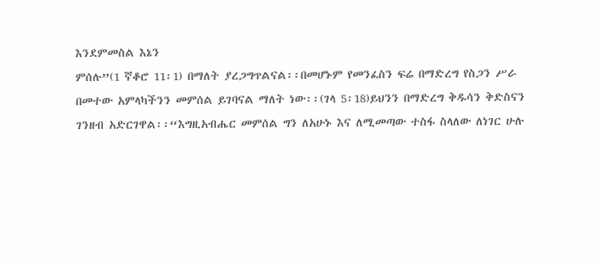እንደምመስል እኔን
ምሰሉ”(1 ኛቆሮ 11፡1) በማለት ያረጋግጥልናል፡፡በመሆኑም የመንፈስን ፍሬ በማድረግ የስጋን ሥራ
በመተው አምላካችንን መምሰል ይገባናል ማለት ነው፡፡(ገላ 5፡18)ይህንን በማድረግ ቅዱሳን ቅድስናን
ገንዘብ አድርገዋል፡፡“እግዚአብሔር መምሰል ግን ለአሁኑ እና ለሚመጣው ተስፋ ስላለው ለነገር ሁሉ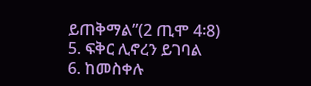ይጠቅማል”(2 ጢሞ 4፡8)
5. ፍቅር ሊኖረን ይገባል
6. ከመስቀሉ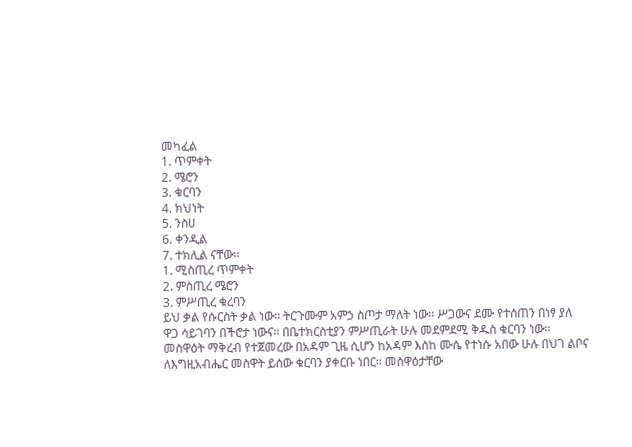መካፈል
1. ጥምቀት
2. ሜሮን
3. ቁርባን
4. ክህነት
5. ንስሀ
6. ቀንዲል
7. ተክሊል ናቸው፡፡
1. ሚስጢረ ጥምቀት
2. ምስጢረ ሜሮን
3. ምሥጢረ ቁረባን
ይህ ቃል የሱርስት ቃል ነው፡፡ ትርጉሙም አምኃ ስጦታ ማለት ነው፡፡ ሥጋውና ደሙ የተሰጠን በነፃ ያለ
ዋጋ ሳይገባን በችሮታ ነውና፡፡ በቤተክርስቲያን ምሥጢራት ሁሉ መደምደሚ ቅዱስ ቁርባን ነው፡፡
መስዋዕት ማቅረብ የተጀመረው በአዳም ጊዜ ሲሆን ከአዳም እስከ ሙሴ የተነሱ አበው ሁሉ በህገ ልቦና
ለእግዚአብሔር መስዋት ይሰው ቁርባን ያቀርቡ ነበር፡፡ መስዋዕታቸው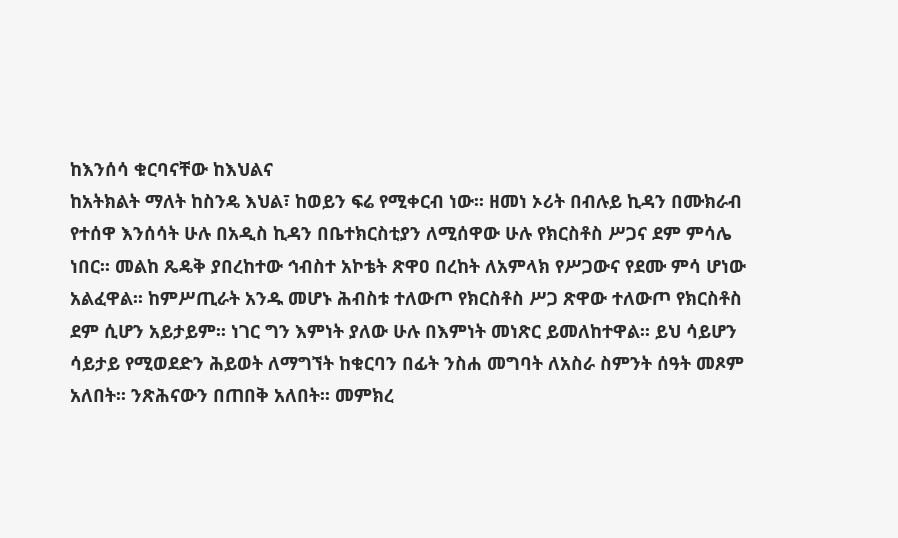ከእንሰሳ ቁርባናቸው ከእህልና
ከአትክልት ማለት ከስንዴ እህል፣ ከወይን ፍሬ የሚቀርብ ነው፡፡ ዘመነ ኦሪት በብሉይ ኪዳን በሙክራብ
የተሰዋ እንሰሳት ሁሉ በአዲስ ኪዳን በቤተክርስቲያን ለሚሰዋው ሁሉ የክርስቶስ ሥጋና ደም ምሳሌ
ነበር፡፡ መልከ ጼዴቅ ያበረከተው ኅብስተ አኮቴት ጽዋዐ በረከት ለአምላክ የሥጋውና የደሙ ምሳ ሆነው
አልፈዋል፡፡ ከምሥጢራት አንዱ መሆኑ ሕብስቱ ተለውጦ የክርስቶስ ሥጋ ጽዋው ተለውጦ የክርስቶስ
ደም ሲሆን አይታይም፡፡ ነገር ግን እምነት ያለው ሁሉ በእምነት መነጽር ይመለከተዋል፡፡ ይህ ሳይሆን
ሳይታይ የሚወደድን ሕይወት ለማግኘት ከቁርባን በፊት ንስሐ መግባት ለአስራ ስምንት ሰዓት መጾም
አለበት፡፡ ንጽሕናውን በጠበቅ አለበት፡፡ መምክረ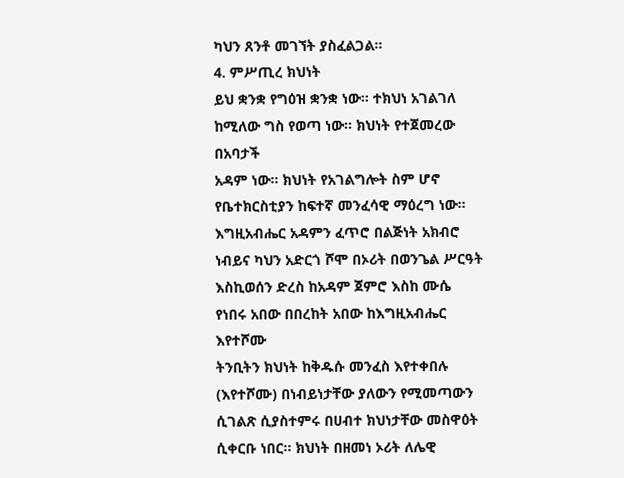ካህን ጸንቶ መገኘት ያስፈልጋል፡፡
4. ምሥጢረ ክህነት
ይህ ቋንቋ የግዕዝ ቋንቋ ነው፡፡ ተክህነ አገልገለ ከሚለው ግስ የወጣ ነው፡፡ ክህነት የተጀመረው በአባታች
አዳም ነው፡፡ ክህነት የአገልግሎት ስም ሆኖ የቤተክርስቲያን ከፍተኛ መንፈሳዊ ማዕረግ ነው፡፡
እግዚአብሔር አዳምን ፈጥሮ በልጅነት አክብሮ ነብይና ካህን አድርጎ ሾሞ በኦሪት በወንጌል ሥርዓት
እስኪወሰን ድረስ ከአዳም ጀምሮ እስከ ሙሴ የነበሩ አበው በበረከት አበው ከእግዚአብሔር እየተሾሙ
ትንቢትን ክህነት ከቅዱሱ መንፈስ እየተቀበሉ (እየተሾሙ) በነብይነታቸው ያለውን የሚመጣውን
ሲገልጽ ሲያስተምሩ በሀብተ ክህነታቸው መስዋዕት ሲቀርቡ ነበር፡፡ ክህነት በዘመነ ኦሪት ለሌዊ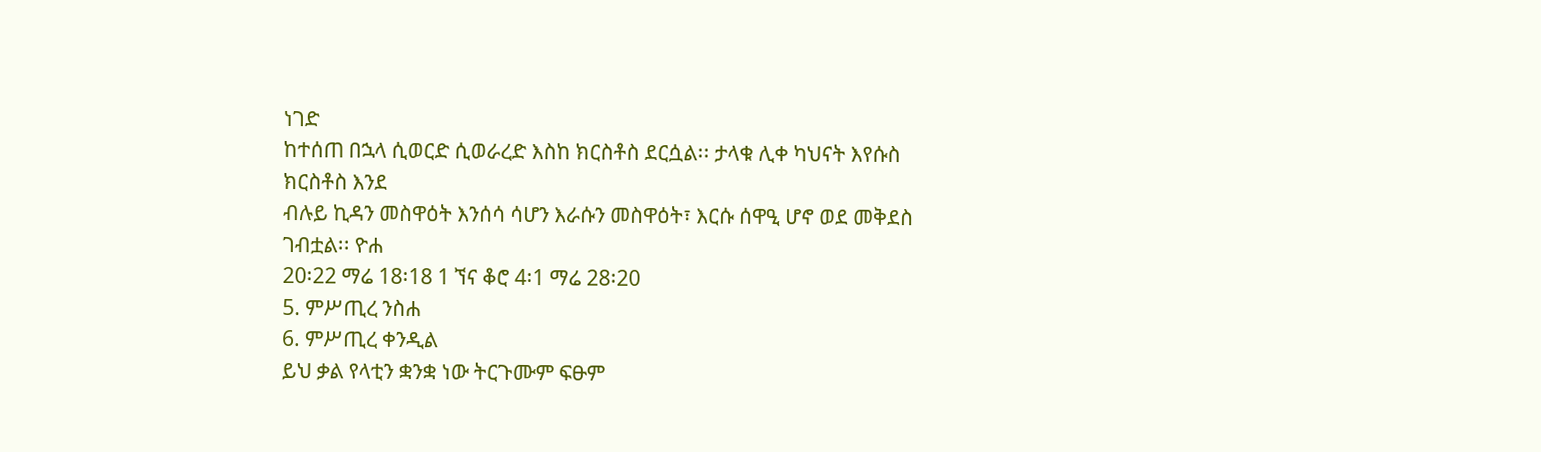ነገድ
ከተሰጠ በኋላ ሲወርድ ሲወራረድ እስከ ክርስቶስ ደርሷል፡፡ ታላቁ ሊቀ ካህናት እየሱስ ክርስቶስ እንደ
ብሉይ ኪዳን መስዋዕት እንሰሳ ሳሆን እራሱን መስዋዕት፣ እርሱ ሰዋዒ ሆኖ ወደ መቅደስ ገብቷል፡፡ ዮሐ
20፡22 ማሬ 18፡18 1 ኘና ቆሮ 4፡1 ማሬ 28፡20
5. ምሥጢረ ንስሐ
6. ምሥጢረ ቀንዲል
ይህ ቃል የላቲን ቋንቋ ነው ትርጉሙም ፍፁም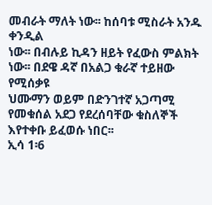መብራት ማለት ነው፡፡ ከሰባቱ ሚስራት አንዱ ቀንዲል
ነው፡፡ በብሉይ ኪዳን ዘይት የፈውስ ምልክት ነው፡፡ በደዌ ዳኛ በአልጋ ቁራኛ ተይዘው የሚሰቃዩ
ህሙማን ወይም በድንገተኛ አጋጣሚ የመቁሰል አደጋ የደረሰባቸው ቁስለኞች እየተቀቡ ይፈወሱ ነበር፡፡
ኢሳ 1፡6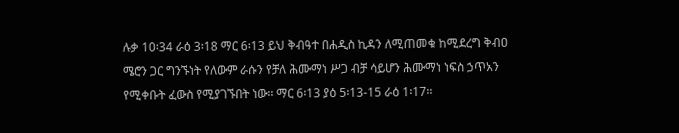ሉቃ 10፡34 ራዕ 3፡18 ማር 6፡13 ይህ ቅብዓተ በሐዲስ ኪዳን ለሚጠመቁ ከሚደረግ ቅብዐ
ሜሮን ጋር ግንኙነት የለውም ራሱን የቻለ ሕሙማነ ሥጋ ብቻ ሳይሆን ሕሙማነ ነፍስ ኃጥአን
የሚቀቡት ፈውስ የሚያገኙበት ነው፡፡ ማር 6፡13 ያዕ 5፡13-15 ራዕ 1፡17፡፡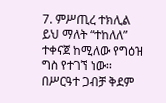7. ምሥጢረ ተክሊል
ይህ ማለት “ተከለለ” ተቀናጀ ከሚለው የግዕዝ ግስ የተገኘ ነው፡፡ በሥርዓተ ጋብቻ ቅደም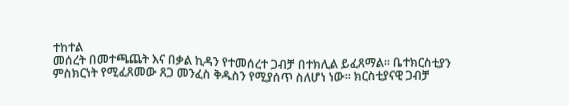ተከተል
መሰረት በመተጫጨት እና በቃል ኪዳን የተመሰረተ ጋብቻ በተክሊል ይፈጸማል፡፡ ቤተክርስቲያን
ምስክርነት የሚፈጸመው ጸጋ መንፈስ ቅዱስን የሚያሰጥ ስለሆነ ነው፡፡ ክርስቲያናዊ ጋብቻ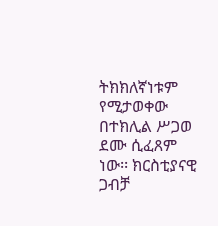ትክክለኛነቱም የሚታወቀው በተክሊል ሥጋወ ደሙ ሲፈጸም ነው፡፡ ክርስቲያናዊ ጋብቻ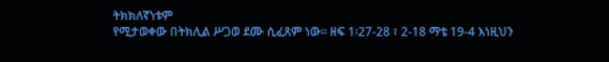ትክክለኛነቱም
የሚታወቀው በትክሊል ሥጋወ ደሙ ሲፈጸም ነው፡፡ ዘፍ 1፡27-28 ፣ 2-18 ማቴ 19-4 እነዚህን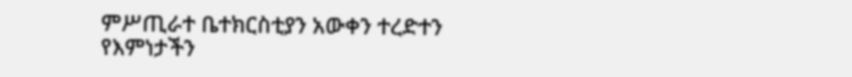ምሥጢራተ ቤተክርስቲያን አውቀን ተረድተን የእምነታችን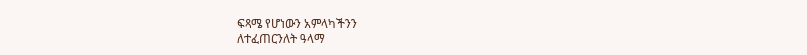ፍጻሜ የሆነውን አምላካችንን
ለተፈጠርንለት ዓላማ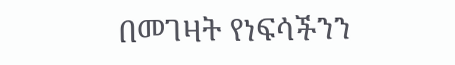በመገዛት የነፍሳችንን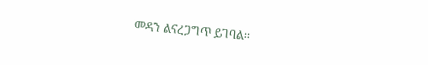መዳን ልናረጋግጥ ይገባል፡፡